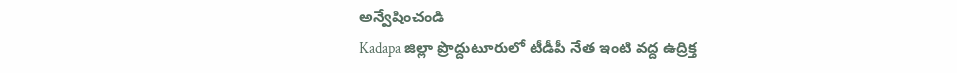అన్వేషించండి
Kadapa జిల్లా ప్రొద్దుటూరులో టీడీపీ నేత ఇంటి వద్ద ఉద్రిక్త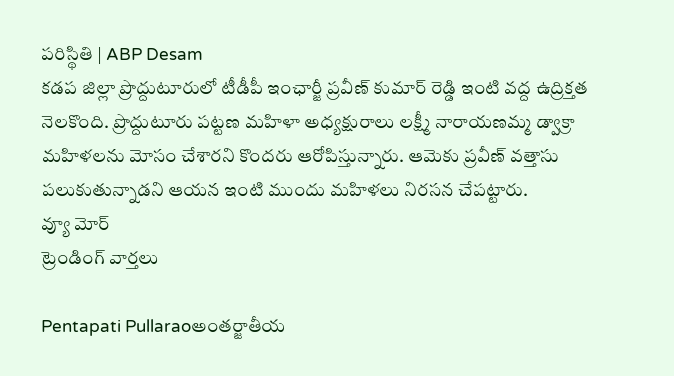పరిస్థితి | ABP Desam
కడప జిల్లా ప్రొద్దుటూరులో టీడీపీ ఇంఛార్జీ ప్రవీణ్ కుమార్ రెడ్డి ఇంటి వద్ద ఉద్రిక్తత నెలకొంది. ప్రొద్దుటూరు పట్టణ మహిళా అధ్యక్షురాలు లక్ష్మీ నారాయణమ్మ డ్వాక్రా మహిళలను మోసం చేశారని కొందరు ఆరోపిస్తున్నారు. ఆమెకు ప్రవీణ్ వత్తాసు పలుకుతున్నాడని ఆయన ఇంటి ముందు మహిళలు నిరసన చేపట్టారు.
వ్యూ మోర్
ట్రెండింగ్ వార్తలు

Pentapati Pullaraoఅంతర్జాతీయ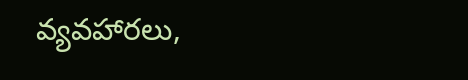వ్యవహారలు,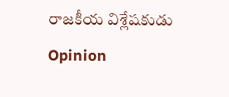రాజకీయ విశ్లేషకుడు
Opinion